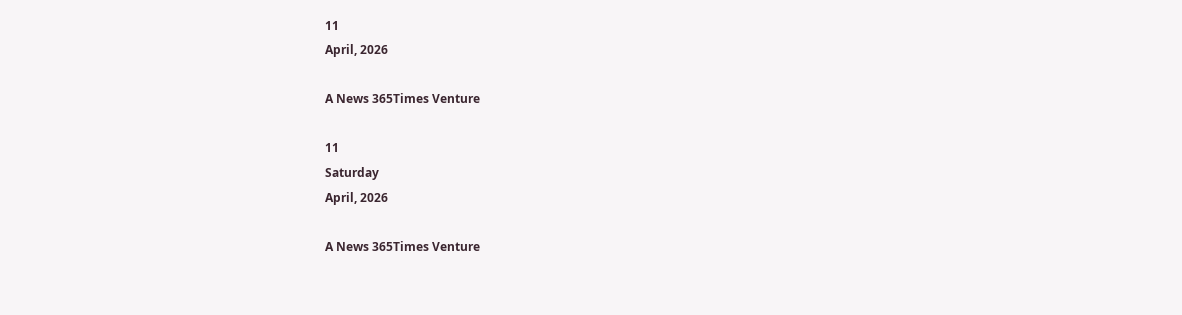11
April, 2026

A News 365Times Venture

11
Saturday
April, 2026

A News 365Times Venture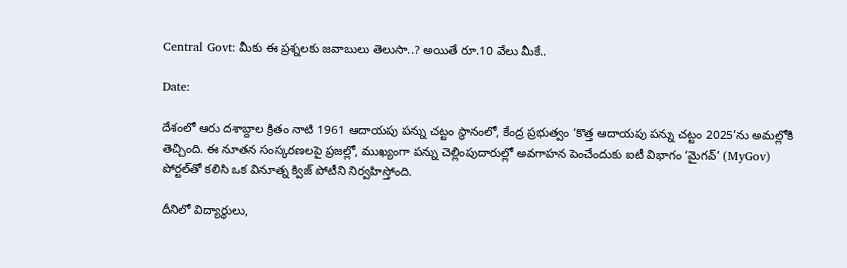Central Govt: మీకు ఈ ప్రశ్నలకు జవాబులు తెలుసా..? అయితే రూ.10 వేలు మీకే..

Date:

దేశంలో ఆరు దశాబ్దాల క్రితం నాటి 1961 ఆదాయపు పన్ను చట్టం స్థానంలో, కేంద్ర ప్రభుత్వం ‘కొత్త ఆదాయపు పన్ను చట్టం 2025’ను అమల్లోకి తెచ్చింది. ఈ నూతన సంస్కరణలపై ప్రజల్లో, ముఖ్యంగా పన్ను చెల్లింపుదారుల్లో అవగాహన పెంచేందుకు ఐటీ విభాగం ‘మైగవ్’ (MyGov) పోర్టల్‌తో కలిసి ఒక వినూత్న క్విజ్ పోటీని నిర్వహిస్తోంది.

దీనిలో విద్యార్థులు,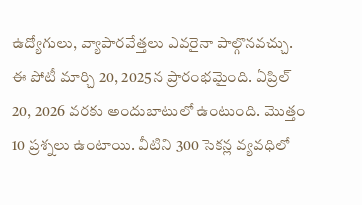ఉద్యోగులు, వ్యాపారవేత్తలు ఎవరైనా పాల్గొనవచ్చు. ఈ పోటీ మార్చి 20, 2025న ప్రారంభమైంది. ఏప్రిల్ 20, 2026 వరకు అందుబాటులో ఉంటుంది. మొత్తం 10 ప్రశ్నలు ఉంటాయి. వీటిని 300 సెకన్ల వ్యవధిలో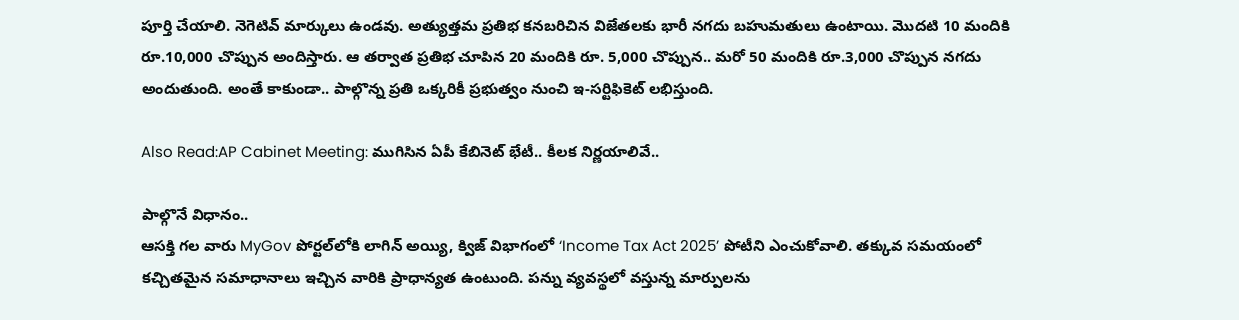పూర్తి చేయాలి. నెగెటివ్ మార్కులు ఉండవు. అత్యుత్తమ ప్రతిభ కనబరిచిన విజేతలకు భారీ నగదు బహుమతులు ఉంటాయి. మొదటి 10 మందికి రూ.10,000 చొప్పున అందిస్తారు. ఆ తర్వాత ప్రతిభ చూపిన 20 మందికి రూ. 5,000 చొప్పున.. మరో 50 మందికి రూ.3,000 చొప్పున నగదు అందుతుంది. అంతే కాకుండా.. పాల్గొన్న ప్రతి ఒక్కరికీ ప్రభుత్వం నుంచి ఇ-సర్టిఫికెట్ లభిస్తుంది.

Also Read:AP Cabinet Meeting: ముగిసిన ఏపీ కేబినెట్ భేటీ.. కీలక నిర్ణయాలివే..

పాల్గొనే విధానం..
ఆసక్తి గల వారు MyGov పోర్టల్‌లోకి లాగిన్ అయ్యి, క్విజ్ విభాగంలో ‘Income Tax Act 2025’ పోటీని ఎంచుకోవాలి. తక్కువ సమయంలో కచ్చితమైన సమాధానాలు ఇచ్చిన వారికి ప్రాధాన్యత ఉంటుంది. పన్ను వ్యవస్థలో వస్తున్న మార్పులను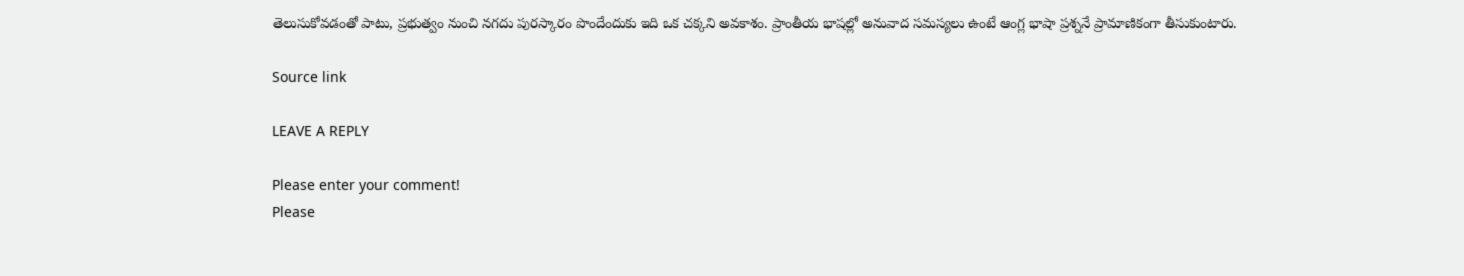తెలుసుకోవడంతో పాటు, ప్రభుత్వం నుంచి నగదు పురస్కారం పొందేందుకు ఇది ఒక చక్కని అవకాశం. ప్రాంతీయ భాషల్లో అనువాద సమస్యలు ఉంటే ఆంగ్ల భాషా ప్రశ్ననే ప్రామాణికంగా తీసుకుంటారు.

Source link

LEAVE A REPLY

Please enter your comment!
Please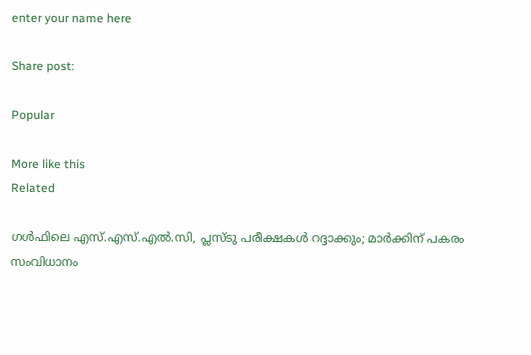enter your name here

Share post:

Popular

More like this
Related

ഗള്‍ഫിലെ എസ്.എസ്.എല്‍.സി, പ്ലസ്ടു പരീക്ഷകള്‍ റദ്ദാക്കും; മാര്‍ക്കിന് പകരം സംവിധാനം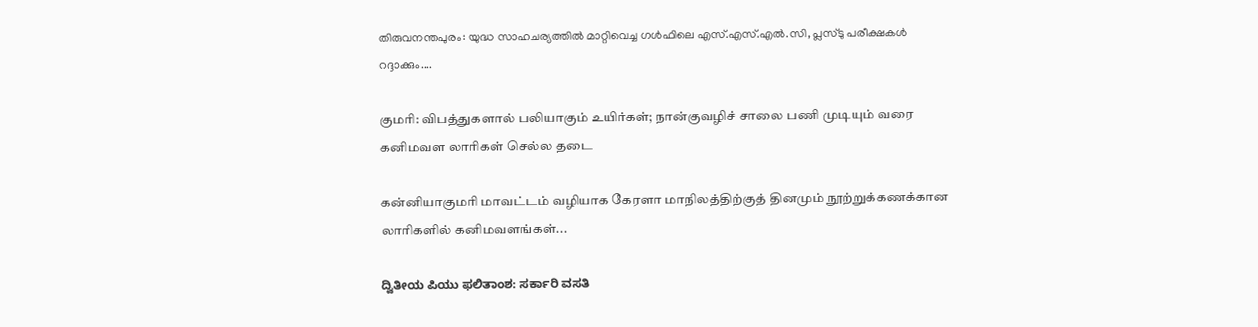തിരുവനന്തപുരം: യുദ്ധ സാഹചര്യത്തില്‍ മാറ്റിവെച്ച ഗള്‍ഫിലെ എസ്.എസ്.എല്‍.സി, പ്ലസ്ടു പരീക്ഷകള്‍ റദ്ദാക്കും....

குமரி: விபத்துகளால் பலியாகும் உயிர்கள்; நான்குவழிச் சாலை பணி முடியும் வரை கனிமவள லாரிகள் செல்ல தடை

கன்னியாகுமரி மாவட்டம் வழியாக கேரளா மாநிலத்திற்குத் தினமும் நூற்றுக்கணக்கான லாரிகளில் கனிமவளங்கள்...

ದ್ವಿತೀಯ ಪಿಯು ಫಲಿತಾಂಶ: ಸರ್ಕಾರಿ ವಸತಿ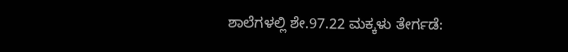ಶಾಲೆಗಳಲ್ಲಿ ಶೇ.97.22 ಮಕ್ಕಳು ತೇರ್ಗಡೆ: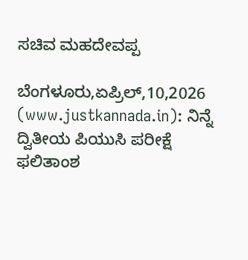ಸಚಿವ ಮಹದೇವಪ್ಪ

ಬೆಂಗಳೂರು,ಏಪ್ರಿಲ್,10,2026 (www.justkannada.in): ನಿನ್ನೆ ದ್ವಿತೀಯ ಪಿಯುಸಿ ಪರೀಕ್ಷೆ ಫಲಿತಾಂಶ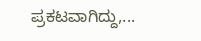ಪ್ರಕಟವಾಗಿದ್ದು,...